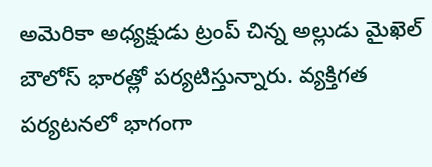అమెరికా అధ్యక్షుడు ట్రంప్ చిన్న అల్లుడు మైఖెల్ బౌలోస్ భారత్లో పర్యటిస్తున్నారు. వ్యక్తిగత పర్యటనలో భాగంగా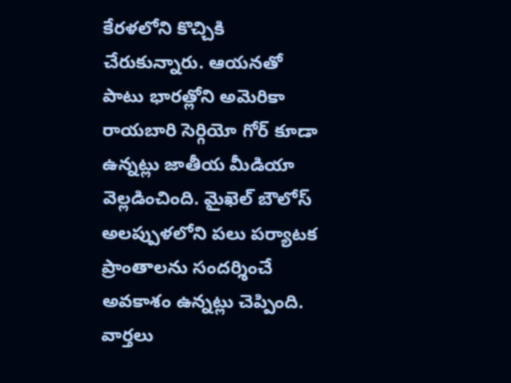కేరళలోని కొచ్చికి చేరుకున్నారు. ఆయనతో పాటు భారత్లోని అమెరికా రాయబారి సెర్గియో గోర్ కూడా ఉన్నట్లు జాతీయ మీడియా వెల్లడించింది. మైఖెల్ బౌలోస్ అలప్పుళలోని పలు పర్యాటక ప్రాంతాలను సందర్శించే అవకాశం ఉన్నట్లు చెప్పింది.
వార్తలు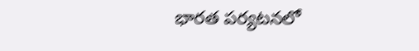భారత పర్యటనలో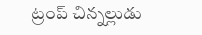ట్రంప్ చిన్నల్లుడు